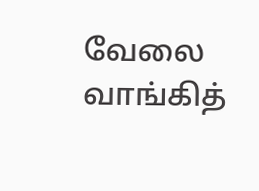வேலை வாங்கித்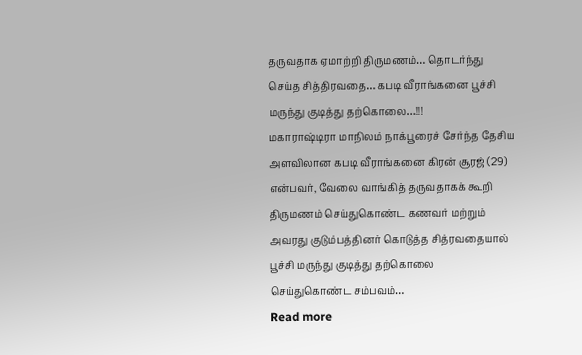தருவதாக ஏமாற்றி திருமணம்… தொடர்ந்து செய்த சித்திரவதை… கபடி வீராங்கனை பூச்சி மருந்து குடித்து தற்கொலை…!!!
மகாராஷ்டிரா மாநிலம் நாக்பூரைச் சேர்ந்த தேசிய அளவிலான கபடி வீராங்கனை கிரன் சூரஜ் (29) என்பவர், வேலை வாங்கித் தருவதாகக் கூறி திருமணம் செய்துகொண்ட கணவர் மற்றும் அவரது குடும்பத்தினர் கொடுத்த சித்ரவதையால் பூச்சி மருந்து குடித்து தற்கொலை செய்துகொண்ட சம்பவம்…
Read more